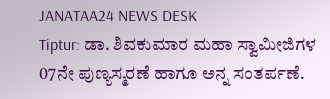JANATAA24 NEWS DESK
Tiptur: ಡಾ. ಶಿವಕುಮಾರ ಮಹಾ ಸ್ವಾಮೀಜಿಗಳ 07ನೇ ಪುಣ್ಯಸ್ಮರಣೆ ಹಾಗೂ ಅನ್ನ ಸಂತರ್ಪಣೆ.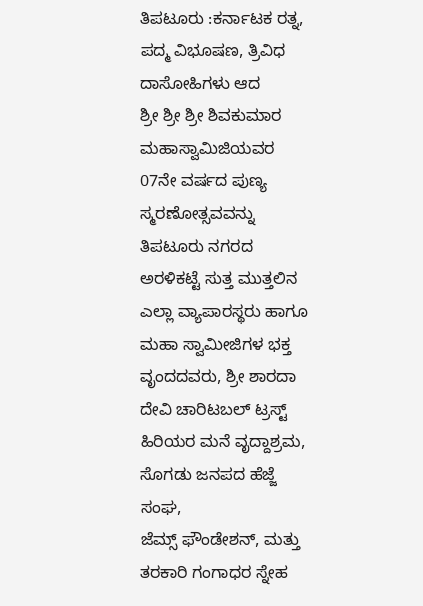ತಿಪಟೂರು :ಕರ್ನಾಟಕ ರತ್ನ, ಪದ್ಮ ವಿಭೂಷಣ, ತ್ರಿವಿಧ ದಾಸೋಹಿಗಳು ಆದ
ಶ್ರೀ ಶ್ರೀ ಶ್ರೀ ಶಿವಕುಮಾರ ಮಹಾಸ್ವಾಮಿಜಿಯವರ 07ನೇ ವರ್ಷದ ಪುಣ್ಯ ಸ್ಮರಣೋತ್ಸವವನ್ನು ತಿಪಟೂರು ನಗರದ ಅರಳಿಕಟ್ಟೆ ಸುತ್ತ ಮುತ್ತಲಿನ ಎಲ್ಲಾ ವ್ಯಾಪಾರಸ್ಥರು ಹಾಗೂ ಮಹಾ ಸ್ವಾಮೀಜಿಗಳ ಭಕ್ತ ವೃಂದದವರು, ಶ್ರೀ ಶಾರದಾ ದೇವಿ ಚಾರಿಟಬಲ್ ಟ್ರಸ್ಟ್ ಹಿರಿಯರ ಮನೆ ವೃದ್ದಾಶ್ರಮ, ಸೊಗಡು ಜನಪದ ಹೆಜ್ಜೆ ಸಂಘ,
ಜೆಮ್ಸ್ ಫೌಂಡೇಶನ್, ಮತ್ತು ತರಕಾರಿ ಗಂಗಾಧರ ಸ್ನೇಹ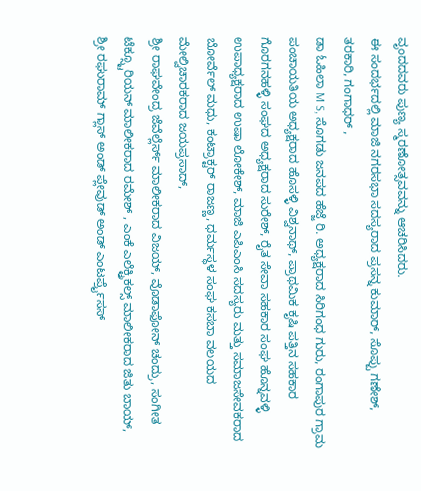ವೃಂದದವರು ಪುಣ್ಯ ಸ್ಮರಣೋತ್ಸವವನ್ನು ಆಚರಿಸಿದರು.
ಈ ಸಂದರ್ಭದಲ್ಲಿ ಮಾಜಿ ನಗರಸಭಾ ಸದಸ್ಯರಾದ ಪ್ರಸನ್ನ ಕುಮಾರ್, ಸೊಪ್ಪು ಗಣೇಶ್,
ತರಕಾರಿ, ಗಂಗಾಧರ್ ,
ಡಾ ಓಹಿಲಾ M S, ಸೊಗಡು ಜನಪದ ಹೆಜ್ಜೆ ರಿ. ಅಧ್ಯಕ್ಷರಾದ ಸಿರಿಗಂಧ ಗುರು, ರಂಗಾಪುರ ಗ್ರಾಮ ಪಂಚಾಯತಿಯ ಅಧ್ಯಕ್ಷರಾದ ಹೊಸಳ್ಳಿ ವಿಶ್ವನಾಥ್, ಪ್ರಾಥಮಿಕ ಕೃಷಿ ಪತ್ತಿನ ಸಹಕಾರ ಗೊರಗನಹಳ್ಳಿ ಸಂಘದ ಅಧ್ಯಕ್ಷರಾದ ಸುರೇಶ್, ರೈತ ಸೇವಾ ಸಹಕಾರ ಸಂಘ ಹೊನ್ನವಳ್ಳಿ ಉಪಾಧ್ಯಕ್ಷರಾದ ಉಷಾ ಲೋಕೇಶ್, ಮಾಜಿ ಎಪಿಎಂಸಿ ಸದಸ್ಯರು ಮತ್ತು ಸಮಾಜಸೇವಕರಾದ ಬೋರ್ವೆಲ್ ಮಧು, ಕಂಟ್ರಾಕ್ಟರ್ ರಾಜಣ್ಣ, ಧರ್ಮಸ್ಥಳ ಸಂಘ ಕಸಬಾ ವಲಯದ ಮೇಲ್ವಿಚಾರಕರಾದ ಜಯಪ್ರಸಾದ್,
ಶ್ರೀ ರಾಘವೇಂದ್ರ ಜೆವೆಲ್ಲೆರ್ಸ್ ಮಾಲೀಕರಾದ ವಿಜಯ್, ವೊಡಾಫೋನ್ ಚಂದ್ರು, ಸಂಗೀತ ಟೆಕ್ಸ್ಟೂರಿಯನ್ ಮಾಲೀಕರಾದ ರಮೇಶ್ , ಎಂಕೆ ಎಲೆಕ್ಟ್ರಿಕಲ್ಸ್ ಮಾಲೀಕರಾದ ಜಿತು ಬಾಯ್,
ಶ್ರೀ ರಘುರಾಮ್ ಗ್ಲಾಸ್ ಅಂಡ್ ಪ್ಲೇವುಡ್ ಅಂಡ್ ಎಂಟರ್ಪ್ರೈಸಸ್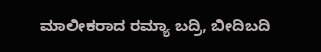ಮಾಲೀಕರಾದ ರಮ್ಯಾ ಬದ್ರಿ, ಬೀದಿಬದಿ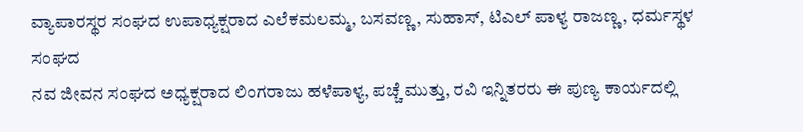ವ್ಯಾಪಾರಸ್ಥರ ಸಂಘದ ಉಪಾಧ್ಯಕ್ಷರಾದ ಎಲೆಕಮಲಮ್ಮ, ಬಸವಣ್ಣ, ಸುಹಾಸ್, ಟಿಎಲ್ ಪಾಳ್ಯ ರಾಜಣ್ಣ, ಧರ್ಮಸ್ಥಳ ಸಂಘದ
ನವ ಜೀವನ ಸಂಘದ ಅಧ್ಯಕ್ಷರಾದ ಲಿಂಗರಾಜು ಹಳೆಪಾಳ್ಯ, ಪಚ್ಚೆ ಮುತ್ತು, ರವಿ ಇನ್ನಿತರರು ಈ ಪುಣ್ಯ ಕಾರ್ಯದಲ್ಲಿ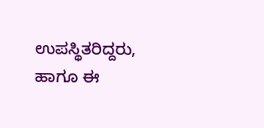ಉಪಸ್ಥಿತರಿದ್ದರು, ಹಾಗೂ ಈ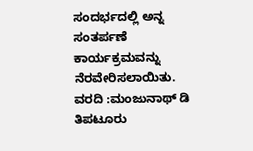ಸಂದರ್ಭದಲ್ಲಿ ಅನ್ನ ಸಂತರ್ಪಣೆ ಕಾರ್ಯಕ್ರಮವನ್ನು ನೆರವೇರಿಸಲಾಯಿತು.
ವರದಿ :ಮಂಜುನಾಥ್ ಡಿ ತಿಪಟೂರು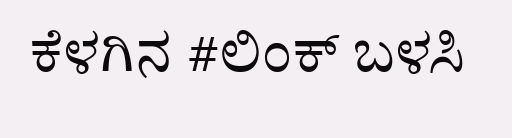ಕೆಳಗಿನ #ಲಿಂಕ್ ಬಳಸಿ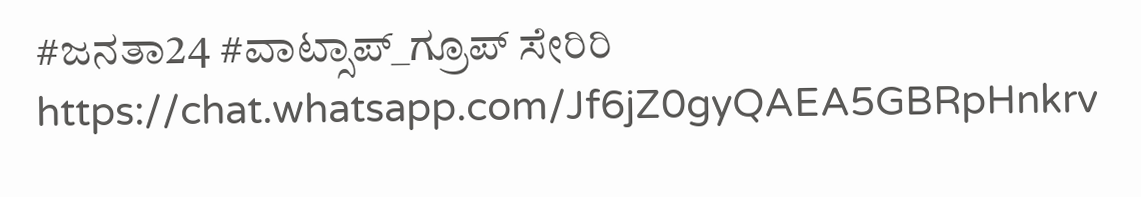#ಜನತಾ24 #ವಾಟ್ಸಾಪ್_ಗ್ರೂಪ್ ಸೇರಿರಿ https://chat.whatsapp.com/Jf6jZ0gyQAEA5GBRpHnkrv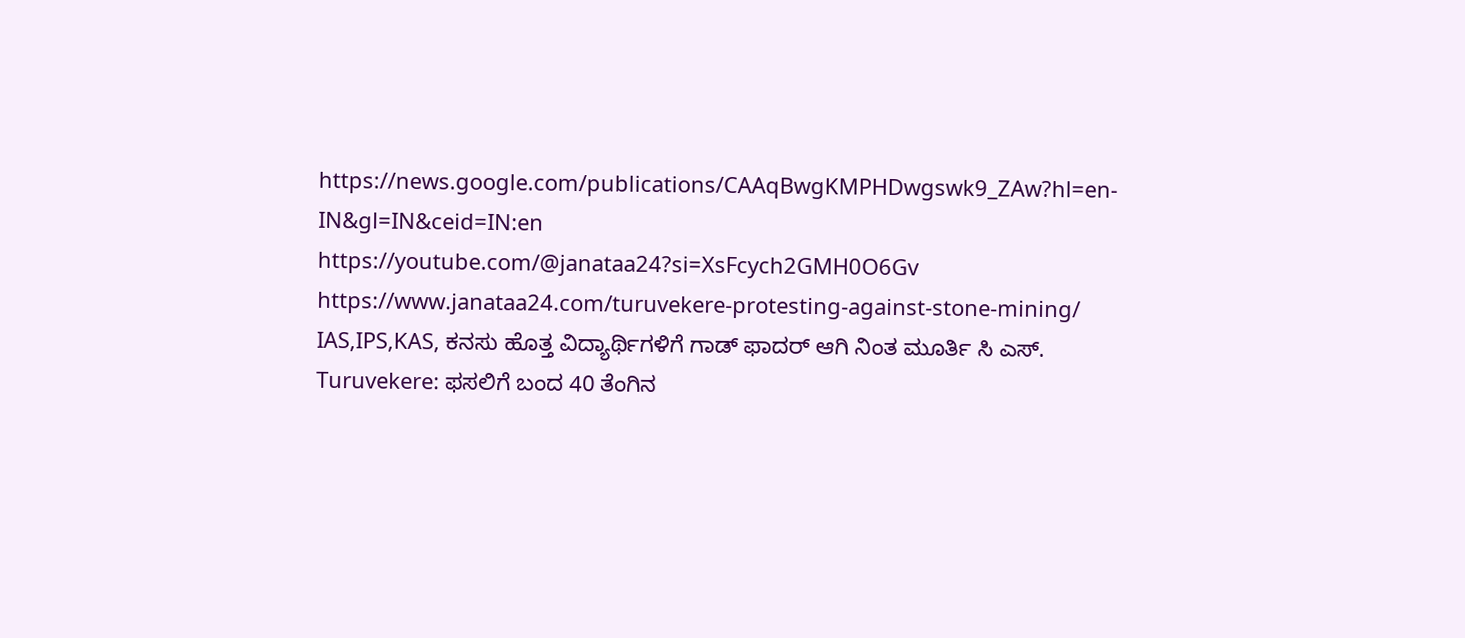https://news.google.com/publications/CAAqBwgKMPHDwgswk9_ZAw?hl=en-IN&gl=IN&ceid=IN:en
https://youtube.com/@janataa24?si=XsFcych2GMH0O6Gv
https://www.janataa24.com/turuvekere-protesting-against-stone-mining/
IAS,IPS,KAS, ಕನಸು ಹೊತ್ತ ವಿದ್ಯಾರ್ಥಿಗಳಿಗೆ ಗಾಡ್ ಫಾದರ್ ಆಗಿ ನಿಂತ ಮೂರ್ತಿ ಸಿ ಎಸ್.
Turuvekere: ಫಸಲಿಗೆ ಬಂದ 40 ತೆಂಗಿನ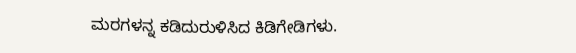ಮರಗಳನ್ನ ಕಡಿದುರುಳಿಸಿದ ಕಿಡಿಗೇಡಿಗಳು.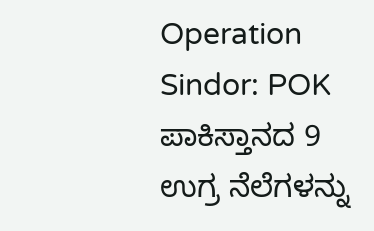Operation Sindor: POK ಪಾಕಿಸ್ತಾನದ 9 ಉಗ್ರ ನೆಲೆಗಳನ್ನು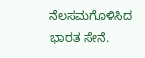ನೆಲಸಮಗೊಳಿಸಿದ ಭಾರತ ಸೇನೆ.